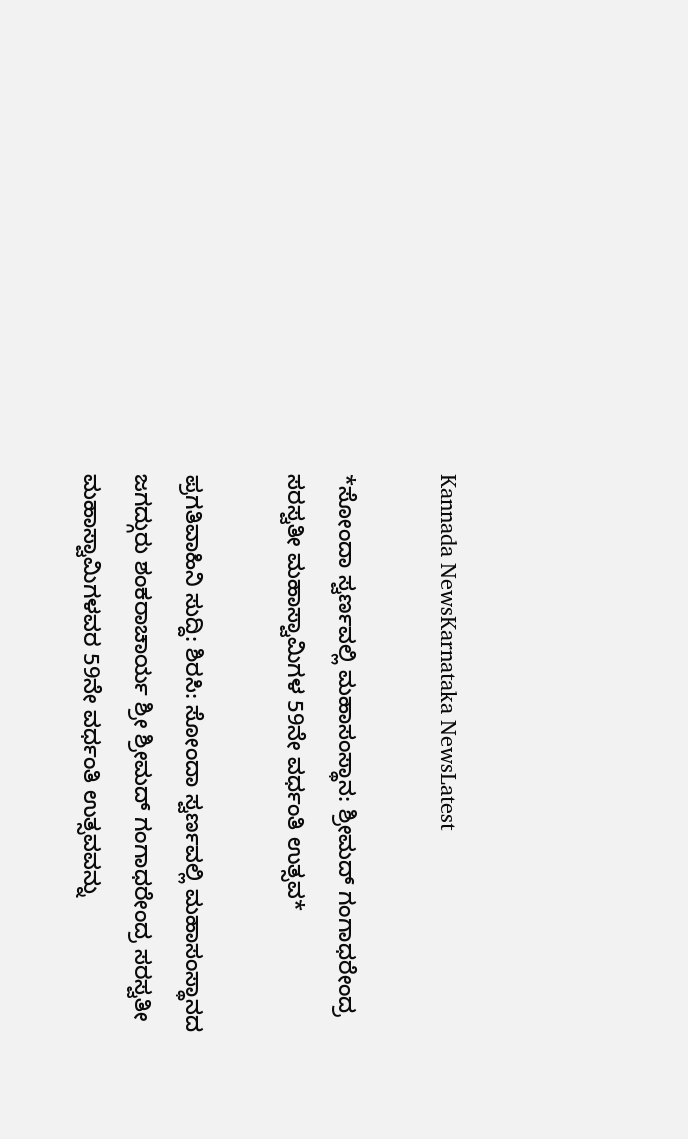Kannada NewsKarnataka NewsLatest

*ಸೋಂದಾ ಸ್ವರ್ಣವಲ್ಲಿ ಮಹಾಸಂಸ್ಥಾನ: ಶ್ರೀಮದ್ ಗಂಗಾಧರೇಂದ್ರ ಸರಸ್ವತೀ ಮಹಾಸ್ವಾಮಿಗಳ 59ನೇ ವರ್ಧಂತಿ ಉತ್ಸವ*

ಪ್ರಗತಿವಾಹಿನಿ ಸುದ್ದಿ: ಶಿರಸಿ: ಸೋಂದಾ ಸ್ವರ್ಣವಲ್ಲಿ ಮಹಾಸಂಸ್ಥಾನದ ಜಗದ್ಗುರು ಶಂಕರಾಚಾರ್ಯ ಶ್ರೀ ಶ್ರೀಮದ್ ಗಂಗಾಧರೇಂದ್ರ ಸರಸ್ವತೀ ಮಹಾಸ್ವಾಮಿಗಳವರ 59ನೇ ವರ್ಧಂತಿ ಉತ್ಸವವನ್ನು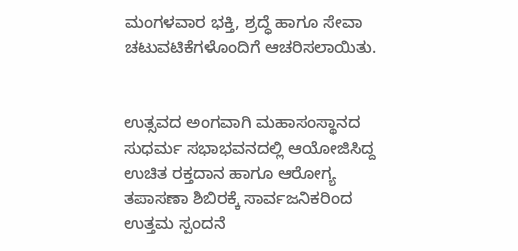ಮಂಗಳವಾರ ಭಕ್ತಿ, ಶ್ರದ್ಧೆ ಹಾಗೂ ಸೇವಾ ಚಟುವಟಿಕೆಗಳೊಂದಿಗೆ ಆಚರಿಸಲಾಯಿತು.


ಉತ್ಸವದ ಅಂಗವಾಗಿ ಮಹಾಸಂಸ್ಥಾನದ ಸುಧರ್ಮ ಸಭಾಭವನದಲ್ಲಿ ಆಯೋಜಿಸಿದ್ದ ಉಚಿತ ರಕ್ತದಾನ ಹಾಗೂ ಆರೋಗ್ಯ ತಪಾಸಣಾ ಶಿಬಿರಕ್ಕೆ ಸಾರ್ವಜನಿಕರಿಂದ ಉತ್ತಮ ಸ್ಪಂದನೆ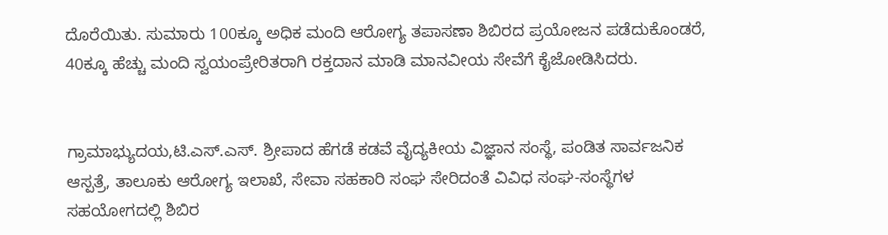ದೊರೆಯಿತು. ಸುಮಾರು 100ಕ್ಕೂ ಅಧಿಕ ಮಂದಿ ಆರೋಗ್ಯ ತಪಾಸಣಾ ಶಿಬಿರದ ಪ್ರಯೋಜನ ಪಡೆದುಕೊಂಡರೆ, 40ಕ್ಕೂ ಹೆಚ್ಚು ಮಂದಿ ಸ್ವಯಂಪ್ರೇರಿತರಾಗಿ ರಕ್ತದಾನ ಮಾಡಿ ಮಾನವೀಯ ಸೇವೆಗೆ ಕೈಜೋಡಿಸಿದರು.


ಗ್ರಾಮಾಭ್ಯುದಯ,ಟಿ.ಎಸ್.ಎಸ್. ಶ್ರೀಪಾದ ಹೆಗಡೆ ಕಡವೆ ವೈದ್ಯಕೀಯ ವಿಜ್ಞಾನ ಸಂಸ್ಥೆ, ಪಂಡಿತ ಸಾರ್ವಜನಿಕ ಆಸ್ಪತ್ರೆ, ತಾಲೂಕು ಆರೋಗ್ಯ ಇಲಾಖೆ, ಸೇವಾ ಸಹಕಾರಿ ಸಂಘ ಸೇರಿದಂತೆ ವಿವಿಧ ಸಂಘ-ಸಂಸ್ಥೆಗಳ ಸಹಯೋಗದಲ್ಲಿ ಶಿಬಿರ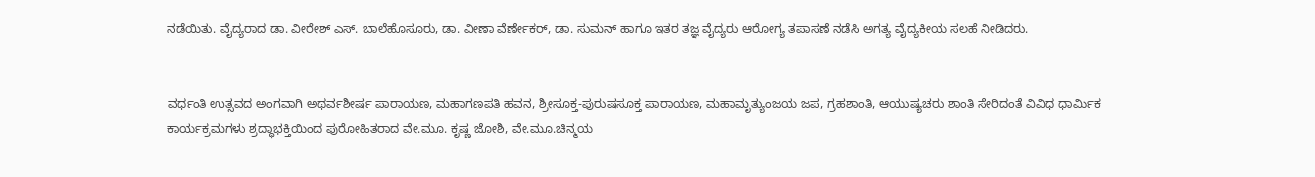ನಡೆಯಿತು. ವೈದ್ಯರಾದ ಡಾ. ವೀರೇಶ್ ಎಸ್. ಬಾಲೆಹೊಸೂರು, ಡಾ. ವೀಣಾ ವೆರ್ಣೇಕರ್, ಡಾ. ಸುಮನ್ ಹಾಗೂ ಇತರ ತಜ್ಞ ವೈದ್ಯರು ಆರೋಗ್ಯ ತಪಾಸಣೆ ನಡೆಸಿ ಅಗತ್ಯ ವೈದ್ಯಕೀಯ ಸಲಹೆ ನೀಡಿದರು.


ವರ್ಧಂತಿ ಉತ್ಸವದ ಅಂಗವಾಗಿ ಅಥರ್ವಶೀರ್ಷ ಪಾರಾಯಣ, ಮಹಾಗಣಪತಿ ಹವನ, ಶ್ರೀಸೂಕ್ತ-ಪುರುಷಸೂಕ್ತ ಪಾರಾಯಣ, ಮಹಾಮೃತ್ಯುಂಜಯ ಜಪ, ಗ್ರಹಶಾಂತಿ, ಆಯುಷ್ಯಚರು ಶಾಂತಿ ಸೇರಿದಂತೆ ವಿವಿಧ ಧಾರ್ಮಿಕ ಕಾರ್ಯಕ್ರಮಗಳು ಶ್ರದ್ಧಾಭಕ್ತಿಯಿಂದ ಪುರೋಹಿತರಾದ ವೇ.ಮೂ. ಕೃಷ್ಣ ಜೋಶಿ, ವೇ.ಮೂ.ಚಿನ್ಮಯ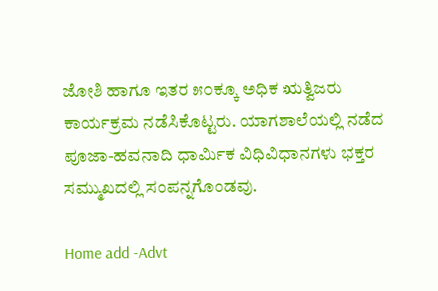ಜೋಶಿ ಹಾಗೂ ಇತರ ೫೦ಕ್ಕೂ ಅಧಿಕ ಋತ್ವಿಜರು ಕಾರ್ಯಕ್ರಮ ನಡೆಸಿಕೊಟ್ಟರು. ಯಾಗಶಾಲೆಯಲ್ಲಿ ನಡೆದ ಪೂಜಾ-ಹವನಾದಿ ಧಾರ್ಮಿಕ ವಿಧಿವಿಧಾನಗಳು ಭಕ್ತರ ಸಮ್ಮುಖದಲ್ಲಿ ಸಂಪನ್ನಗೊಂಡವು.

Home add -Advt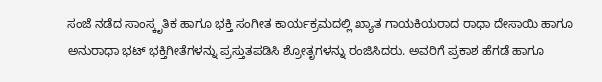ಸಂಜೆ ನಡೆದ ಸಾಂಸ್ಕೃತಿಕ ಹಾಗೂ ಭಕ್ತಿ ಸಂಗೀತ ಕಾರ್ಯಕ್ರಮದಲ್ಲಿ ಖ್ಯಾತ ಗಾಯಕಿಯರಾದ ರಾಧಾ ದೇಸಾಯಿ ಹಾಗೂ ಅನುರಾಧಾ ಭಟ್ ಭಕ್ತಿಗೀತೆಗಳನ್ನು ಪ್ರಸ್ತುತಪಡಿಸಿ ಶ್ರೋತೃಗಳನ್ನು ರಂಜಿಸಿದರು. ಅವರಿಗೆ ಪ್ರಕಾಶ ಹೆಗಡೆ ಹಾಗೂ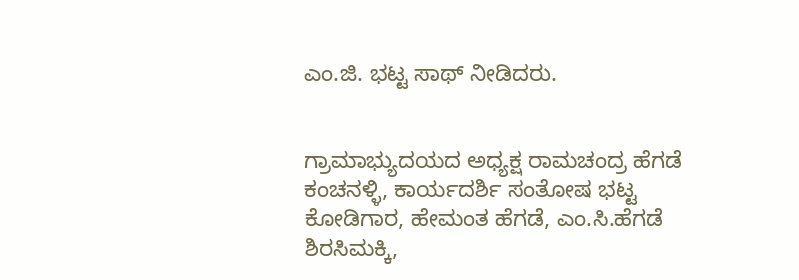ಎಂ.ಜಿ. ಭಟ್ಟ ಸಾಥ್ ನೀಡಿದರು.


ಗ್ರಾಮಾಭ್ಯುದಯದ‌ ಅಧ್ಯಕ್ಷ‌ ರಾಮಚಂದ್ರ ಹೆಗಡೆ ಕಂಚನಳ್ಳಿ, ಕಾರ್ಯದರ್ಶಿ ಸಂತೋಷ ಭಟ್ಟ ಕೋಡಿಗಾರ, ಹೇಮಂತ ಹೆಗಡೆ, ಎಂ.ಸಿ.ಹೆಗಡೆ ಶಿರಸಿಮಕ್ಕಿ,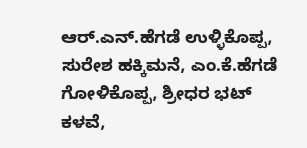ಆರ್.ಎನ್.ಹೆಗಡೆ ಉಳ್ಳಿಕೊಪ್ಪ, ಸುರೇಶ ಹಕ್ಕಿಮನೆ, ಎಂ.ಕೆ.ಹೆಗಡೆ ಗೋಳಿಕೊಪ್ಪ, ಶ್ರೀಧರ ಭಟ್ ಕಳವೆ,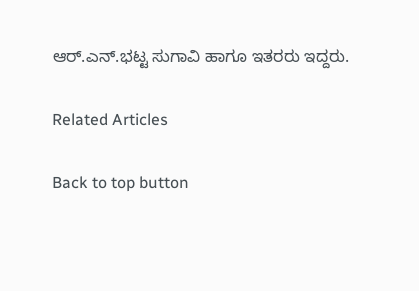ಆರ್.ಎನ್.ಭಟ್ಟ ಸುಗಾವಿ ಹಾಗೂ ಇತರರು ಇದ್ದರು.

Related Articles

Back to top button